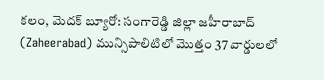కలం, మెదక్ బ్యూరో: సంగారెడ్డి జిల్లా జహీరాబాద్ (Zaheerabad) మున్సిపాలిటిలో మొత్తం 37 వార్డులలో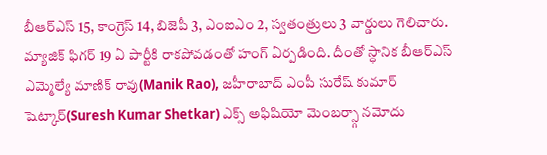బీఆర్ఎస్ 15, కాంగ్రెస్ 14, బిజెపీ 3, ఎంఐఎం 2, స్వతంత్రులు 3 వార్డులు గెలిచారు. మ్యాజిక్ ఫిగర్ 19 ఏ పార్టీకి రాకపోవడంతో హంగ్ ఏర్పడింది. దీంతో స్ధానిక బీఆర్ఎస్ ఎమ్మెల్యే మాణిక్ రావు(Manik Rao), జహీరాబాద్ ఎంపీ సురేష్ కుమార్ షెట్కార్(Suresh Kumar Shetkar) ఎక్స్ అఫిషియో మెంబర్స్గా నమోదు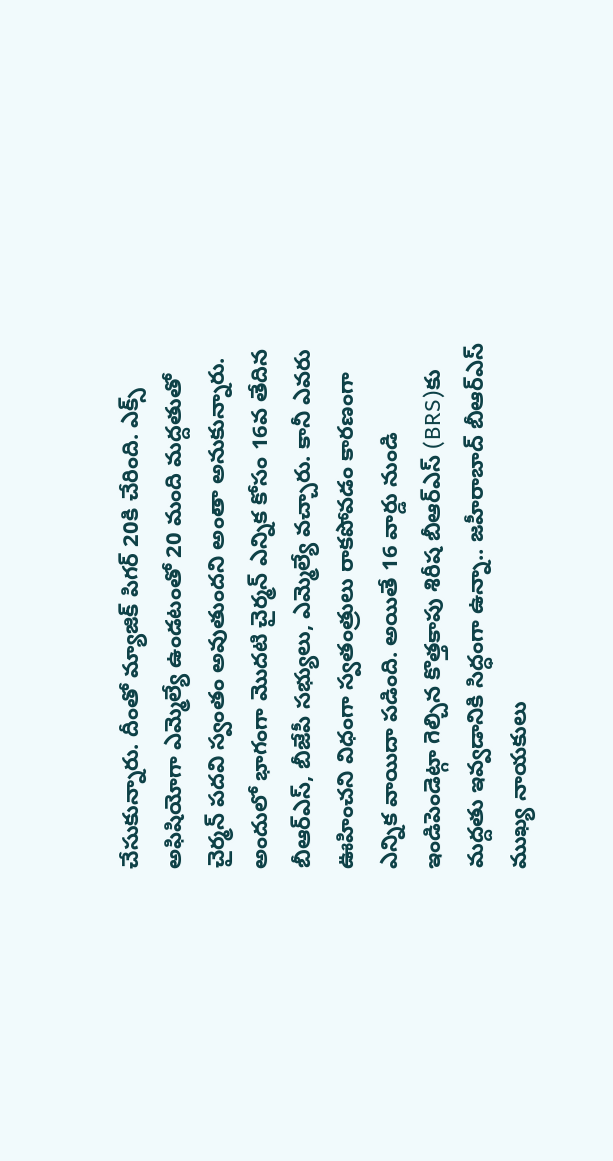చేసుకున్నారు. దీంతో మ్యాజిక్ పిగర్ 20కి చేరింది. ఎక్స్ అఫిషియోగా ఎమ్మెల్యే ఉండటంతో 20 మంది మద్దతుతో చైర్మన్ పదవి స్వంతం అవుతుందని అంతా అనుకున్నారు. అందులో భాగంగా మొదటి చైర్మన్ ఎన్నిక కోసం 16వ తేదిన బీఆర్ఎస్, బీజేపీ సభ్యులు, ఎమ్మెల్యే వచ్చారు. కానీ ఎవరు ఊహించని విధంగా స్వతంత్రులు రాకపోవడం కారణంగా ఎన్నిక వాయిదా పడింది. అయితే 16 వార్డు నుండి ఇండిపెండెట్గా గెల్చిన కొత్తకాపు శిరీష బీఆర్ఎస్ (BRS)కు మద్దతు ఇవ్వడానికి సిద్ధంగా ఉన్నా.. జహీరాబాద్ బీఆర్ఎస్ ముఖ్య నాయకులు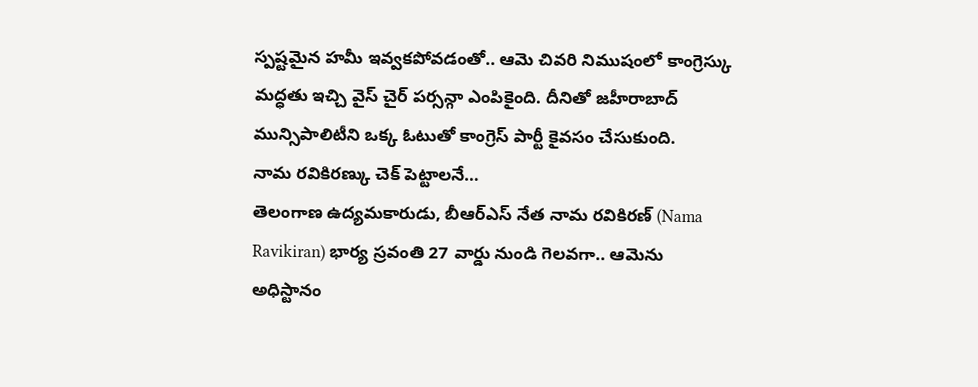స్పష్టమైన హమీ ఇవ్వకపోవడంతో.. ఆమె చివరి నిముషంలో కాంగ్రెస్కు మద్ధతు ఇచ్చి వైస్ చైర్ పర్సన్గా ఎంపికైంది. దీనితో జహీరాబాద్ మున్సిపాలిటీని ఒక్క ఓటుతో కాంగ్రెస్ పార్టీ కైవసం చేసుకుంది.
నామ రవికిరణ్కు చెక్ పెట్టాలనే…
తెలంగాణ ఉద్యమకారుడు, బీఆర్ఎస్ నేత నామ రవికిరణ్ (Nama Ravikiran) భార్య స్రవంతి 27 వార్డు నుండి గెలవగా.. ఆమెను అధిస్టానం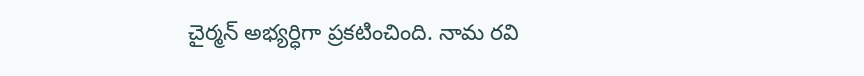చైర్మన్ అభ్యర్ధిగా ప్రకటించింది. నామ రవి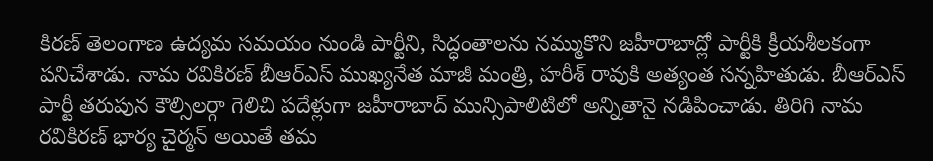కిరణ్ తెలంగాణ ఉద్యమ సమయం నుండి పార్టీని, సిద్ధంతాలను నమ్ముకొని జహీరాబాద్లో పార్టీకి క్రీయశీలకంగా పనిచేశాడు. నామ రవికిరణ్ బీఆర్ఎస్ ముఖ్యనేత మాజీ మంత్రి, హరీశ్ రావుకి అత్యంత సన్నహితుడు. బీఆర్ఎస్ పార్టీ తరుపున కౌల్సిలర్గా గెలిచి పదేళ్లుగా జహీరాబాద్ మున్సిపాలిటిలో అన్నితానై నడిపించాడు. తిరిగి నామ రవికిరణ్ భార్య చైర్మన్ అయితే తమ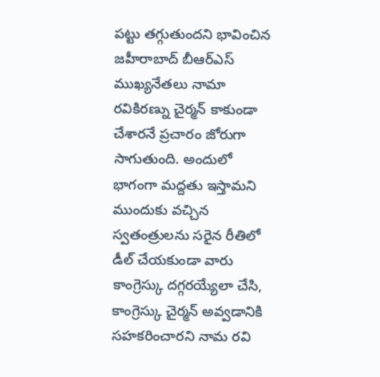పట్టు తగ్గుతుందని భావించిన జహీరాబాద్ బీఆర్ఎస్ ముఖ్యనేతలు నామా రవికిరణ్ను చైర్మన్ కాకుండా చేశారనే ప్రచారం జోరుగా సాగుతుంది. అందులో భాగంగా మద్దతు ఇస్తామని ముందుకు వచ్చిన స్వతంత్రులను సరైన రీతిలో డీల్ చేయకుండా వారు కాంగ్రెస్కు దగ్గరయ్యేలా చేసి, కాంగ్రెస్కు చైర్మన్ అవ్వడానికి సహకరించారని నామ రవి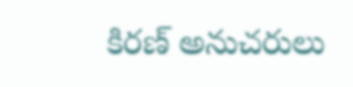కిరణ్ అనుచరులు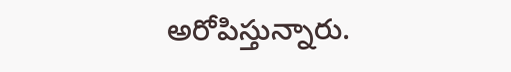అరోపిస్తున్నారు.